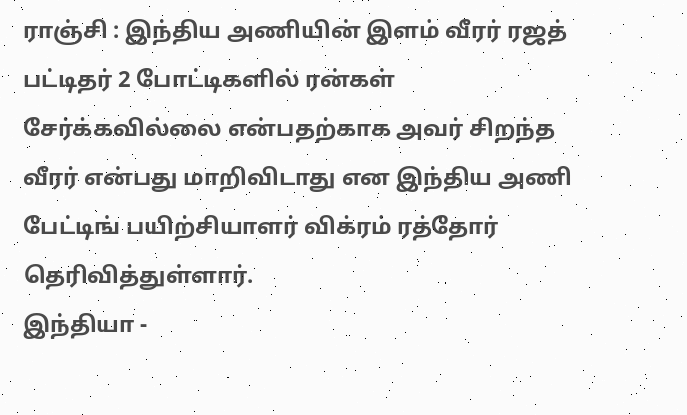ராஞ்சி : இந்திய அணியின் இளம் வீரர் ரஜத் பட்டிதர் 2 போட்டிகளில் ரன்கள் சேர்க்கவில்லை என்பதற்காக அவர் சிறந்த வீரர் என்பது மாறிவிடாது என இந்திய அணி பேட்டிங் பயிற்சியாளர் விக்ரம் ரத்தோர் தெரிவித்துள்ளார்.
இந்தியா -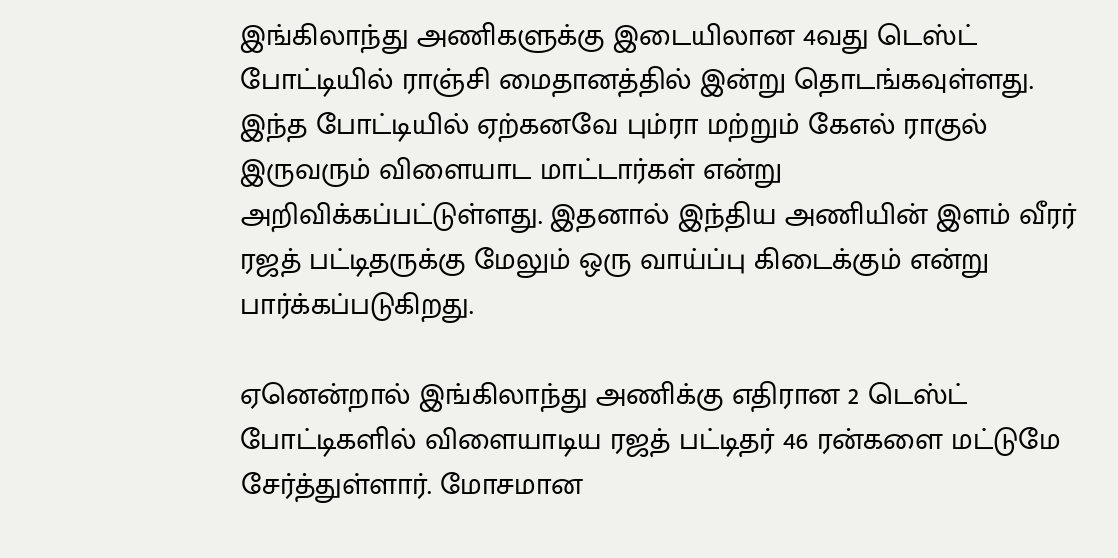இங்கிலாந்து அணிகளுக்கு இடையிலான 4வது டெஸ்ட் போட்டியில் ராஞ்சி மைதானத்தில் இன்று தொடங்கவுள்ளது. இந்த போட்டியில் ஏற்கனவே பும்ரா மற்றும் கேஎல் ராகுல் இருவரும் விளையாட மாட்டார்கள் என்று அறிவிக்கப்பட்டுள்ளது. இதனால் இந்திய அணியின் இளம் வீரர் ரஜத் பட்டிதருக்கு மேலும் ஒரு வாய்ப்பு கிடைக்கும் என்று பார்க்கப்படுகிறது.

ஏனென்றால் இங்கிலாந்து அணிக்கு எதிரான 2 டெஸ்ட் போட்டிகளில் விளையாடிய ரஜத் பட்டிதர் 46 ரன்களை மட்டுமே சேர்த்துள்ளார். மோசமான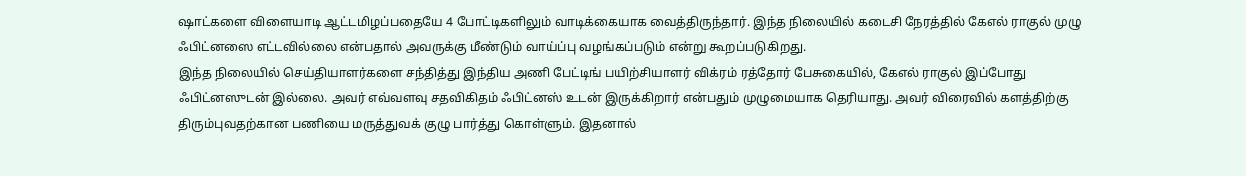ஷாட்களை விளையாடி ஆட்டமிழப்பதையே 4 போட்டிகளிலும் வாடிக்கையாக வைத்திருந்தார். இந்த நிலையில் கடைசி நேரத்தில் கேஎல் ராகுல் முழு ஃபிட்னஸை எட்டவில்லை என்பதால் அவருக்கு மீண்டும் வாய்ப்பு வழங்கப்படும் என்று கூறப்படுகிறது.
இந்த நிலையில் செய்தியாளர்களை சந்தித்து இந்திய அணி பேட்டிங் பயிற்சியாளர் விக்ரம் ரத்தோர் பேசுகையில், கேஎல் ராகுல் இப்போது ஃபிட்னஸுடன் இல்லை. அவர் எவ்வளவு சதவிகிதம் ஃபிட்னஸ் உடன் இருக்கிறார் என்பதும் முழுமையாக தெரியாது. அவர் விரைவில் களத்திற்கு திரும்புவதற்கான பணியை மருத்துவக் குழு பார்த்து கொள்ளும். இதனால்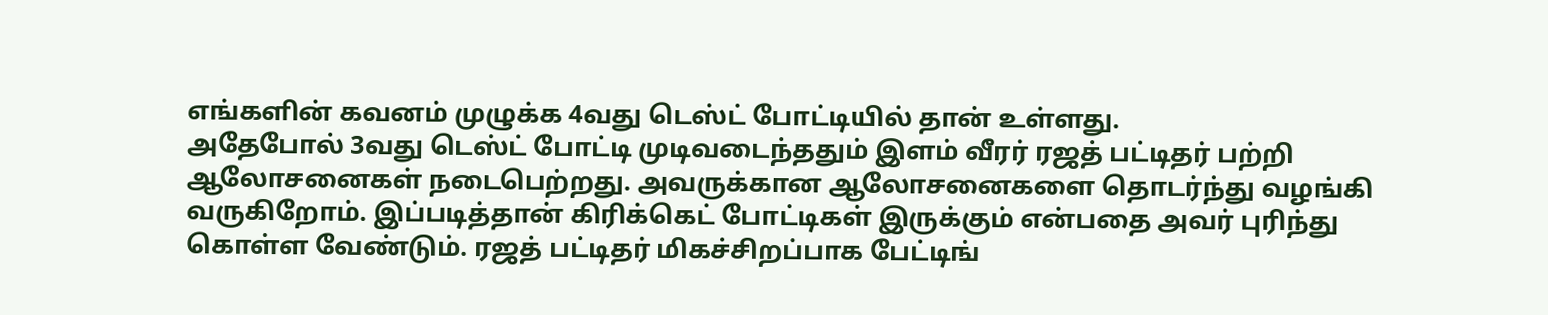எங்களின் கவனம் முழுக்க 4வது டெஸ்ட் போட்டியில் தான் உள்ளது.
அதேபோல் 3வது டெஸ்ட் போட்டி முடிவடைந்ததும் இளம் வீரர் ரஜத் பட்டிதர் பற்றி ஆலோசனைகள் நடைபெற்றது. அவருக்கான ஆலோசனைகளை தொடர்ந்து வழங்கி வருகிறோம். இப்படித்தான் கிரிக்கெட் போட்டிகள் இருக்கும் என்பதை அவர் புரிந்து கொள்ள வேண்டும். ரஜத் பட்டிதர் மிகச்சிறப்பாக பேட்டிங்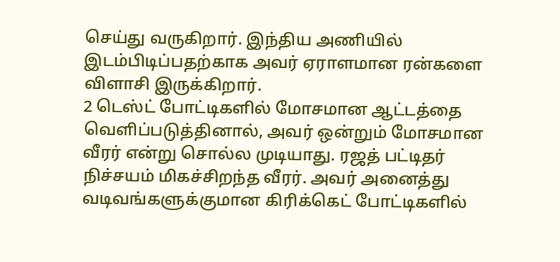செய்து வருகிறார். இந்திய அணியில் இடம்பிடிப்பதற்காக அவர் ஏராளமான ரன்களை விளாசி இருக்கிறார்.
2 டெஸ்ட் போட்டிகளில் மோசமான ஆட்டத்தை வெளிப்படுத்தினால், அவர் ஒன்றும் மோசமான வீரர் என்று சொல்ல முடியாது. ரஜத் பட்டிதர் நிச்சயம் மிகச்சிறந்த வீரர். அவர் அனைத்து வடிவங்களுக்குமான கிரிக்கெட் போட்டிகளில்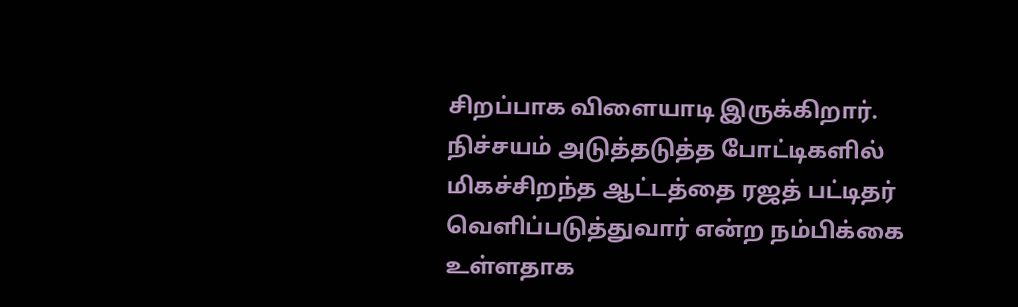சிறப்பாக விளையாடி இருக்கிறார். நிச்சயம் அடுத்தடுத்த போட்டிகளில் மிகச்சிறந்த ஆட்டத்தை ரஜத் பட்டிதர் வெளிப்படுத்துவார் என்ற நம்பிக்கை உள்ளதாக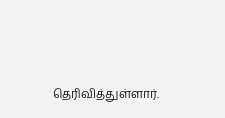தெரிவித்துள்ளார்.